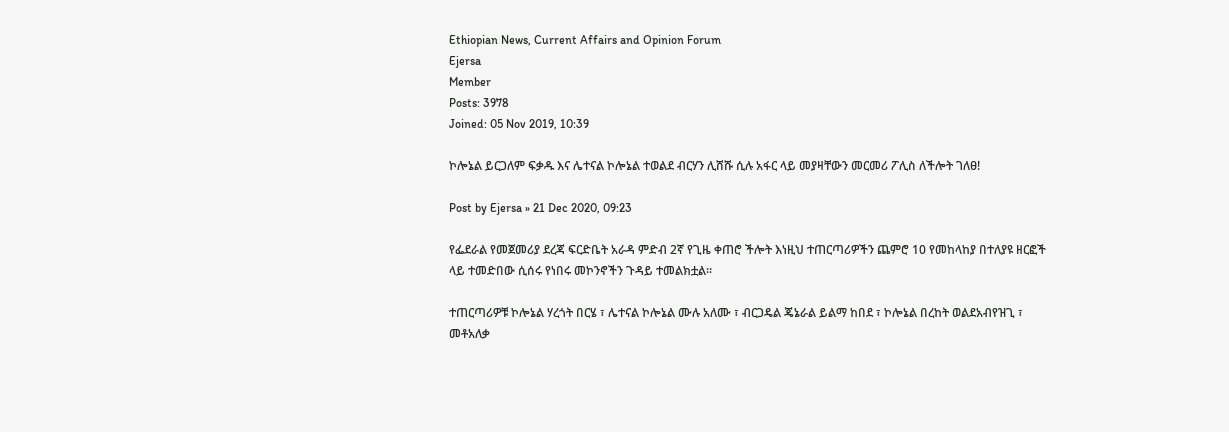Ethiopian News, Current Affairs and Opinion Forum
Ejersa
Member
Posts: 3978
Joined: 05 Nov 2019, 10:39

ኮሎኔል ይርጋለም ፍቃዱ እና ሌተናል ኮሎኔል ተወልደ ብርሃን ሊሸሹ ሲሉ አፋር ላይ መያዛቸውን መርመሪ ፖሊስ ለችሎት ገለፀ!

Post by Ejersa » 21 Dec 2020, 09:23

የፌደራል የመጀመሪያ ደረጃ ፍርድቤት አራዳ ምድብ 2ኛ የጊዜ ቀጠሮ ችሎት እነዚህ ተጠርጣሪዎችን ጨምሮ 10 የመከላከያ በተለያዩ ዘርፎች ላይ ተመድበው ሲሰሩ የነበሩ መኮንኖችን ጉዳይ ተመልክቷል።

ተጠርጣሪዎቹ ኮሎኔል ሃረጎት በርሄ ፣ ሌተናል ኮሎኔል ሙሉ አለሙ ፣ ብርጋዴል ጄኔራል ይልማ ከበደ ፣ ኮሎኔል በረከት ወልደአብየዝጊ ፣ መቶአለቃ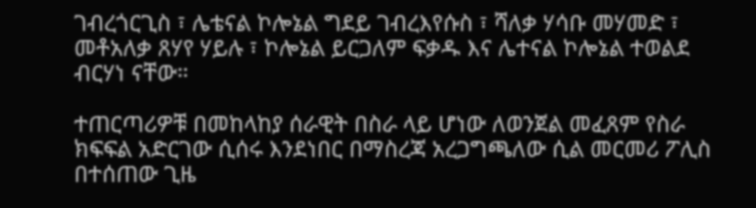ገብረጎርጊስ ፣ ሌቴናል ኮሎኔል ግደይ ገብረእየሱስ ፣ ሻለቃ ሃሳቡ መሃመድ ፣ መቶአለቃ ጸሃየ ሃይሉ ፣ ኮሎኔል ይርጋለም ፍቃዱ እና ሌተናል ኮሎኔል ተወልደ ብርሃነ ናቸው።

ተጠርጣሪዎቹ በመከላከያ ሰራዊት በስራ ላይ ሆነው ለወንጀል መፈጸም የስራ ክፍፍል አድርገው ሲሰሩ እንደነበር በማስረጃ አረጋግጫለው ሲል መርመሪ ፖሊስ በተሰጠው ጊዜ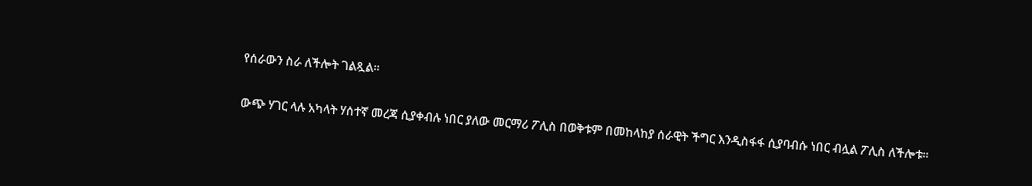የሰራውን ስራ ለችሎት ገልጿል።

ውጭ ሃገር ላሉ አካላት ሃሰተኛ መረጃ ሲያቀብሉ ነበር ያለው መርማሪ ፖሊስ በወቅቱም በመከላከያ ሰራዊት ችግር እንዲስፋፋ ሲያባብሱ ነበር ብሏል ፖሊስ ለችሎቱ።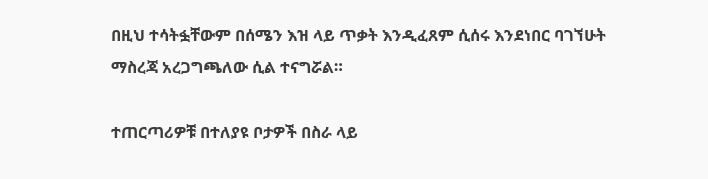በዚህ ተሳትፏቸውም በሰሜን እዝ ላይ ጥቃት እንዲፈጸም ሲሰሩ እንደነበር ባገኘሁት ማስረጃ አረጋግጫለው ሲል ተናግሯል።

ተጠርጣሪዎቹ በተለያዩ ቦታዎች በስራ ላይ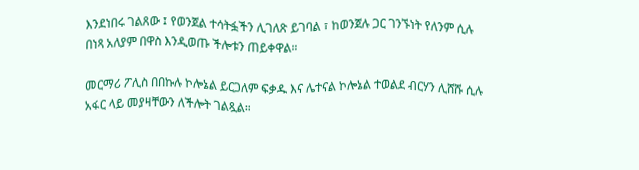እንደነበሩ ገልጸው ፤ የወንጀል ተሳትፏችን ሊገለጽ ይገባል ፣ ከወንጀሉ ጋር ገንኙነት የለንም ሲሉ በነጻ አለያም በዋስ እንዲወጡ ችሎቱን ጠይቀዋል።

መርማሪ ፖሊስ በበኩሉ ኮሎኔል ይርጋለም ፍቃዱ እና ሌተናል ኮሎኔል ተወልደ ብርሃን ሊሸሹ ሲሉ አፋር ላይ መያዛቸውን ለችሎት ገልጿል።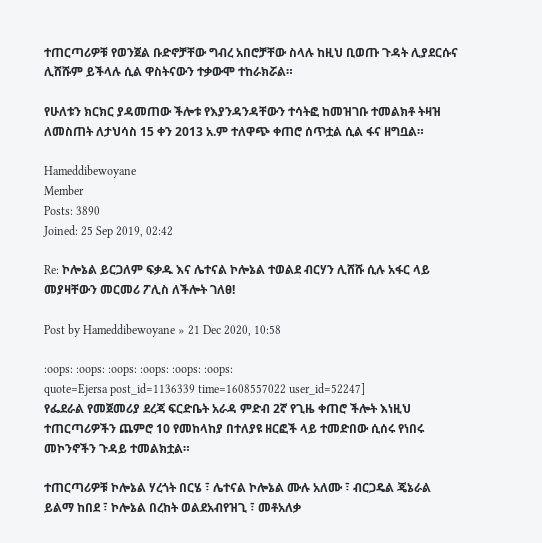ተጠርጣሪዎቹ የወንጀል ቡድኖቻቸው ግብረ አበሮቻቸው ስላሉ ከዚህ ቢወጡ ጉዳት ሊያደርሱና ሊሸሹም ይችላሉ ሲል ዋስትናውን ተቃውሞ ተከራክሯል።

የሁለቱን ክርክር ያዳመጠው ችሎቱ የእያንዳንዳቸውን ተሳትፎ ከመዝገቡ ተመልክቶ ትዛዝ ለመስጠት ለታህሳስ 15 ቀን 2013 አ.ም ተለዋጭ ቀጠሮ ሰጥቷል ሲል ፋና ዘግቧል።

Hameddibewoyane
Member
Posts: 3890
Joined: 25 Sep 2019, 02:42

Re: ኮሎኔል ይርጋለም ፍቃዱ እና ሌተናል ኮሎኔል ተወልደ ብርሃን ሊሸሹ ሲሉ አፋር ላይ መያዛቸውን መርመሪ ፖሊስ ለችሎት ገለፀ!

Post by Hameddibewoyane » 21 Dec 2020, 10:58

:oops: :oops: :oops: :oops: :oops: :oops:
quote=Ejersa post_id=1136339 time=1608557022 user_id=52247]
የፌደራል የመጀመሪያ ደረጃ ፍርድቤት አራዳ ምድብ 2ኛ የጊዜ ቀጠሮ ችሎት እነዚህ ተጠርጣሪዎችን ጨምሮ 10 የመከላከያ በተለያዩ ዘርፎች ላይ ተመድበው ሲሰሩ የነበሩ መኮንኖችን ጉዳይ ተመልክቷል።

ተጠርጣሪዎቹ ኮሎኔል ሃረጎት በርሄ ፣ ሌተናል ኮሎኔል ሙሉ አለሙ ፣ ብርጋዴል ጄኔራል ይልማ ከበደ ፣ ኮሎኔል በረከት ወልደአብየዝጊ ፣ መቶአለቃ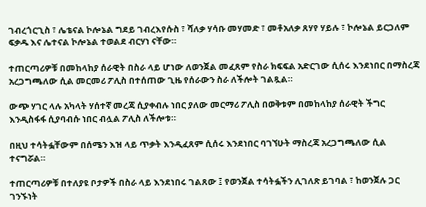ገብረጎርጊስ ፣ ሌቴናል ኮሎኔል ግደይ ገብረእየሱስ ፣ ሻለቃ ሃሳቡ መሃመድ ፣ መቶአለቃ ጸሃየ ሃይሉ ፣ ኮሎኔል ይርጋለም ፍቃዱ እና ሌተናል ኮሎኔል ተወልደ ብርሃነ ናቸው።

ተጠርጣሪዎቹ በመከላከያ ሰራዊት በስራ ላይ ሆነው ለወንጀል መፈጸም የስራ ክፍፍል አድርገው ሲሰሩ እንደነበር በማስረጃ አረጋግጫለው ሲል መርመሪ ፖሊስ በተሰጠው ጊዜ የሰራውን ስራ ለችሎት ገልጿል።

ውጭ ሃገር ላሉ አካላት ሃሰተኛ መረጃ ሲያቀብሉ ነበር ያለው መርማሪ ፖሊስ በወቅቱም በመከላከያ ሰራዊት ችግር እንዲስፋፋ ሲያባብሱ ነበር ብሏል ፖሊስ ለችሎቱ።

በዚህ ተሳትፏቸውም በሰሜን እዝ ላይ ጥቃት እንዲፈጸም ሲሰሩ እንደነበር ባገኘሁት ማስረጃ አረጋግጫለው ሲል ተናግሯል።

ተጠርጣሪዎቹ በተለያዩ ቦታዎች በስራ ላይ እንደነበሩ ገልጸው ፤ የወንጀል ተሳትፏችን ሊገለጽ ይገባል ፣ ከወንጀሉ ጋር ገንኙነት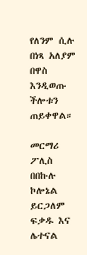የለንም ሲሉ በነጻ አለያም በዋስ እንዲወጡ ችሎቱን ጠይቀዋል።

መርማሪ ፖሊስ በበኩሉ ኮሎኔል ይርጋለም ፍቃዱ እና ሌተናል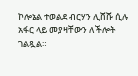ኮሎኔል ተወልደ ብርሃን ሊሸሹ ሲሉ አፋር ላይ መያዛቸውን ለችሎት ገልጿል።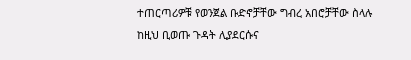ተጠርጣሪዎቹ የወንጀል ቡድኖቻቸው ግብረ አበሮቻቸው ስላሉ ከዚህ ቢወጡ ጉዳት ሊያደርሱና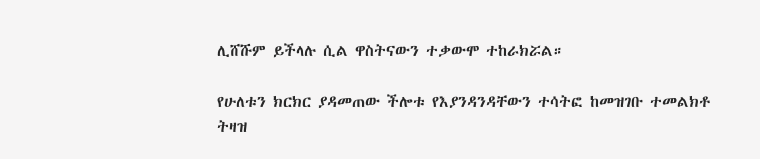ሊሸሹም ይችላሉ ሲል ዋስትናውን ተቃውሞ ተከራክሯል።

የሁለቱን ክርክር ያዳመጠው ችሎቱ የእያንዳንዳቸውን ተሳትፎ ከመዝገቡ ተመልክቶ ትዛዝ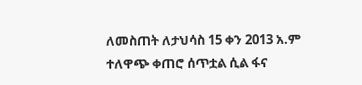ለመስጠት ለታህሳስ 15 ቀን 2013 አ.ም ተለዋጭ ቀጠሮ ሰጥቷል ሲል ፋና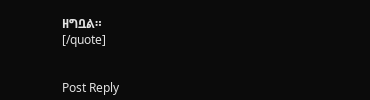ዘግቧል።
[/quote]


Post Reply